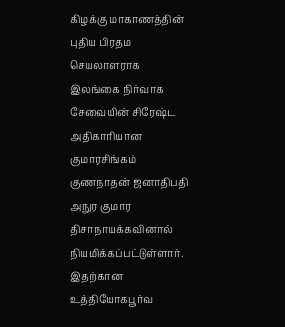கிழக்கு மாகாணத்தின் புதிய பிரதம செயலாளராக இலங்கை நிர்வாக சேவையின் சிரேஷ்ட அதிகாரியான குமாரசிங்கம் குணநாதன் ஜனாதிபதி அநுர குமார திசாநாயக்கவினால் நியமிக்கப்பட்டுள்ளார். இதற்கான உத்தியோகபூர்வ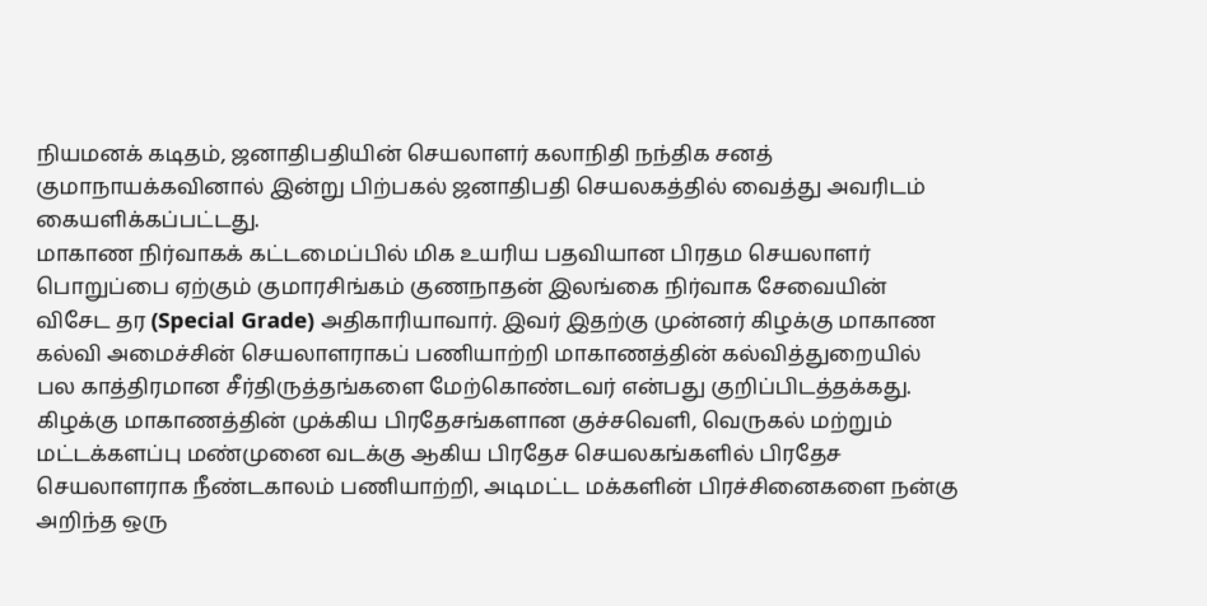நியமனக் கடிதம், ஜனாதிபதியின் செயலாளர் கலாநிதி நந்திக சனத் குமாநாயக்கவினால் இன்று பிற்பகல் ஜனாதிபதி செயலகத்தில் வைத்து அவரிடம் கையளிக்கப்பட்டது.
மாகாண நிர்வாகக் கட்டமைப்பில் மிக உயரிய பதவியான பிரதம செயலாளர் பொறுப்பை ஏற்கும் குமாரசிங்கம் குணநாதன் இலங்கை நிர்வாக சேவையின் விசேட தர (Special Grade) அதிகாரியாவார். இவர் இதற்கு முன்னர் கிழக்கு மாகாண கல்வி அமைச்சின் செயலாளராகப் பணியாற்றி மாகாணத்தின் கல்வித்துறையில் பல காத்திரமான சீர்திருத்தங்களை மேற்கொண்டவர் என்பது குறிப்பிடத்தக்கது.
கிழக்கு மாகாணத்தின் முக்கிய பிரதேசங்களான குச்சவெளி, வெருகல் மற்றும் மட்டக்களப்பு மண்முனை வடக்கு ஆகிய பிரதேச செயலகங்களில் பிரதேச செயலாளராக நீண்டகாலம் பணியாற்றி, அடிமட்ட மக்களின் பிரச்சினைகளை நன்கு அறிந்த ஒரு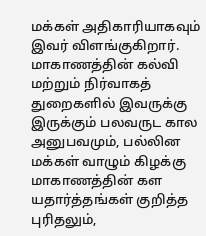மக்கள் அதிகாரியாகவும் இவர் விளங்குகிறார்.
மாகாணத்தின் கல்வி மற்றும் நிர்வாகத் துறைகளில் இவருக்கு இருக்கும் பலவருட கால அனுபவமும், பல்லின மக்கள் வாழும் கிழக்கு மாகாணத்தின் கள யதார்த்தங்கள் குறித்த புரிதலும்,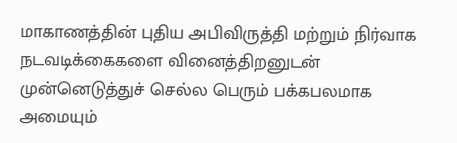மாகாணத்தின் புதிய அபிவிருத்தி மற்றும் நிர்வாக நடவடிக்கைகளை வினைத்திறனுடன் முன்னெடுத்துச் செல்ல பெரும் பக்கபலமாக அமையும்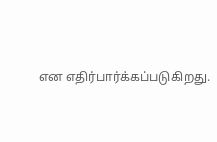என எதிர்பார்க்கப்படுகிறது.